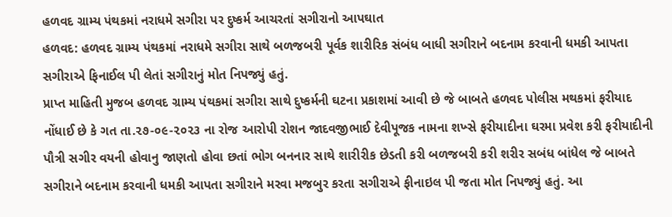હળવદ ગ્રામ્ય પંથકમાં નરાધમે સગીરા પર દુષ્કર્મ આચરતાં સગીરાનો આપઘાત
હળવદ: હળવદ ગ્રામ્ય પંથકમાં નરાધમે સગીરા સાથે બળજબરી પૂર્વક શારીરિક સંબંધ બાધી સગીરાને બદનામ કરવાની ધમકી આપતા સગીરાએ ફિનાઈલ પી લેતાં સગીરાનું મોત નિપજ્યું હતું.
પ્રાપ્ત માહિતી મુજબ હળવદ ગ્રામ્ય પંથકમાં સગીરા સાથે દુષ્કર્મની ઘટના પ્રકાશમાં આવી છે જે બાબતે હળવદ પોલીસ મથકમાં ફરીયાદ નોંધાઈ છે કે ગત તા.૨૭-૦૯-૨૦૨૩ ના રોજ આરોપી રોશન જાદવજીભાઈ દેવીપૂજક નામના શખ્સે ફરીયાદીના ઘરમા પ્રવેશ કરી ફરીયાદીની પૌત્રી સગીર વયની હોવાનુ જાણતો હોવા છતાં ભોગ બનનાર સાથે શારીરીક છેડતી કરી બળજબરી કરી શરીર સબંધ બાંધેલ જે બાબતે સગીરાને બદનામ કરવાની ધમકી આપતા સગીરાને મરવા મજબુર કરતા સગીરાએ ફીનાઇલ પી જતા મોત નિપજ્યું હતું. આ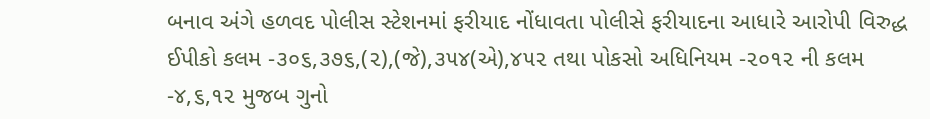બનાવ અંગે હળવદ પોલીસ સ્ટેશનમાં ફરીયાદ નોંધાવતા પોલીસે ફરીયાદના આધારે આરોપી વિરુદ્ધ ઈપીકો કલમ -૩૦૬,૩૭૬,(૨),(જે),૩૫૪(એ),૪૫૨ તથા પોકસો અધિનિયમ -૨૦૧૨ ની કલમ -૪,૬,૧૨ મુજબ ગુનો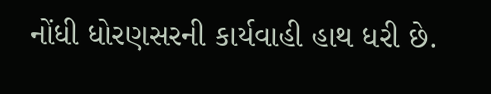નોંધી ધોરણસરની કાર્યવાહી હાથ ધરી છે.